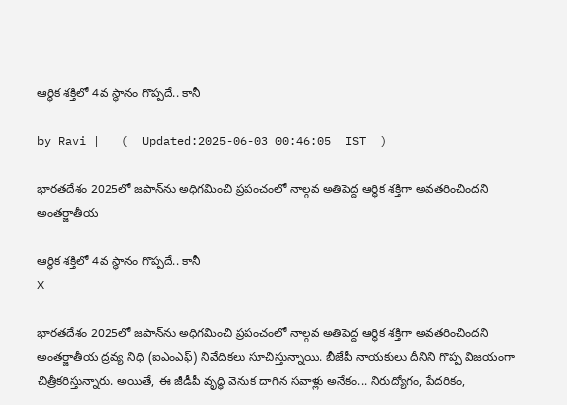ఆర్థిక శక్తిలో 4వ స్థానం గొప్పదే.. కానీ

by Ravi |   (  Updated:2025-06-03 00:46:05  IST  )

భారతదేశం 2025లో జపాన్‌ను అధిగమించి ప్రపంచంలో నాల్గవ అతిపెద్ద ఆర్థిక శక్తిగా అవతరించిందని అంతర్జాతీయ

ఆర్థిక శక్తిలో 4వ స్థానం గొప్పదే.. కానీ
X

భారతదేశం 2025లో జపాన్‌ను అధిగమించి ప్రపంచంలో నాల్గవ అతిపెద్ద ఆర్థిక శక్తిగా అవతరించిందని అంతర్జాతీయ ద్రవ్య నిధి (ఐఎంఎఫ్) నివేదికలు సూచిస్తున్నాయి. బీజేపీ నాయకులు దీనిని గొప్ప విజయంగా చిత్రీకరిస్తున్నారు. అయితే, ఈ జీడీపీ వృద్ధి వెనుక దాగిన సవాళ్లు అనేకం... నిరుద్యోగం, పేదరికం,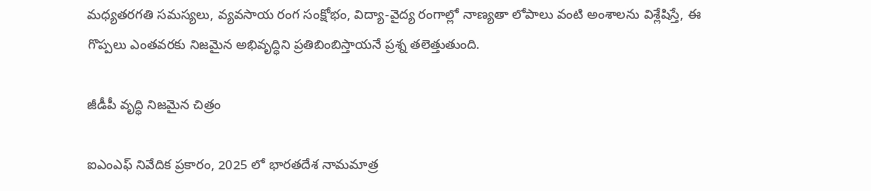మధ్యతరగతి సమస్యలు, వ్యవసాయ రంగ సంక్షోభం, విద్యా-వైద్య రంగాల్లో నాణ్యతా లోపాలు వంటి అంశాలను విశ్లేషిస్తే, ఈ గొప్పలు ఎంతవరకు నిజమైన అభివృద్ధిని ప్రతిబింబిస్తాయనే ప్రశ్న తలెత్తుతుంది.

జీడీపీ వృద్ధి నిజమైన చిత్రం

ఐఎంఎఫ్ నివేదిక ప్రకారం, 2025 లో భారతదేశ నామమాత్ర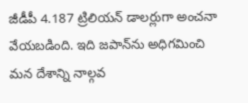జీడీపీ 4.187 ట్రిలియన్ డాలర్లుగా అంచనా వేయబడింది. ఇది జపాన్‌ను అధిగమించి మన దేశాన్ని నాల్గవ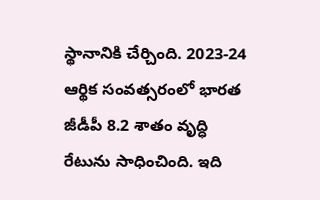స్థానానికి చేర్చింది. 2023-24 ఆర్థిక సంవత్సరంలో భారత జీడీపీ 8.2 శాతం వృద్ధి రేటును సాధించింది. ఇది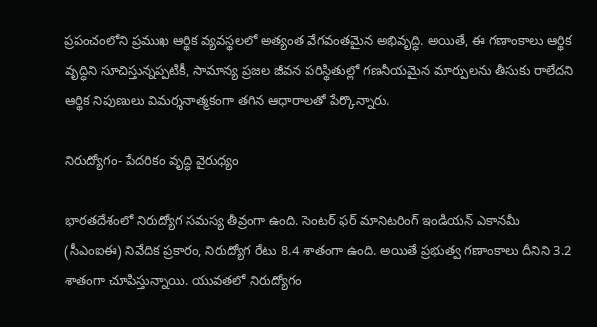ప్రపంచంలోని ప్రముఖ ఆర్థిక వ్యవస్థలలో అత్యంత వేగవంతమైన అభివృద్ధి. అయితే, ఈ గణాంకాలు ఆర్థిక వృద్ధిని సూచిస్తున్నప్పటికీ, సామాన్య ప్రజల జీవన పరిస్థితుల్లో గణనీయమైన మార్పులను తీసుకు రాలేదని ఆర్థిక నిపుణులు విమర్శనాత్మకంగా తగిన ఆధారాలతో పేర్కొన్నారు.

నిరుద్యోగం- పేదరికం వృద్ధి వైరుధ్యం

భారతదేశంలో నిరుద్యోగ సమస్య తీవ్రంగా ఉంది. సెంటర్ ఫర్ మానిటరింగ్ ఇండియన్ ఎకానమీ (సీఎంఐఈ) నివేదిక ప్రకారం, నిరుద్యోగ రేటు 8.4 శాతంగా ఉంది. అయితే ప్రభుత్వ గణాంకాలు దీనిని 3.2 శాతంగా చూపిస్తున్నాయి. యువతలో నిరుద్యోగం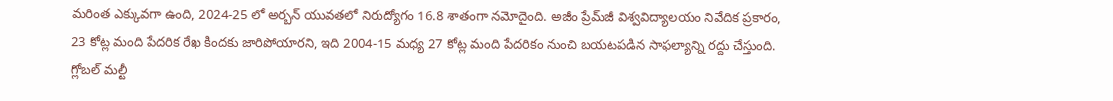మరింత ఎక్కువగా ఉంది, 2024-25 లో అర్బన్ యువతలో నిరుద్యోగం 16.8 శాతంగా నమోదైంది. అజీం ప్రేమ్‌జీ విశ్వవిద్యాలయం నివేదిక ప్రకారం, 23 కోట్ల మంది పేదరిక రేఖ కిందకు జారిపోయారని, ఇది 2004-15 మధ్య 27 కోట్ల మంది పేదరికం నుంచి బయటపడిన సాఫల్యాన్ని రద్దు చేస్తుంది. గ్లోబల్ మల్టీ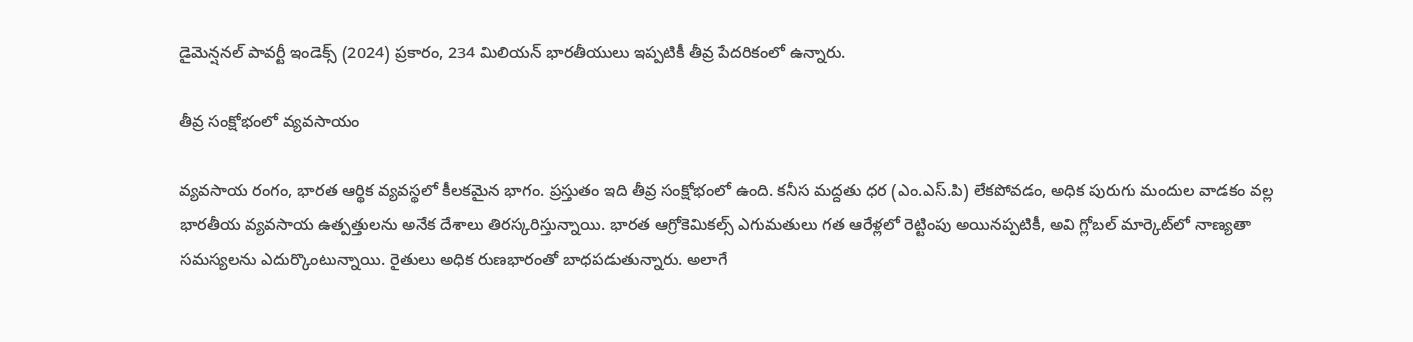డైమెన్షనల్ పావర్టీ ఇండెక్స్ (2024) ప్రకారం, 234 మిలియన్ భారతీ‌యులు ఇప్పటికీ తీవ్ర పేదరికంలో ఉన్నారు.

తీవ్ర సంక్షోభంలో వ్యవసాయం

వ్యవసాయ రంగం, భారత ఆర్థిక వ్యవస్థలో కీలకమైన భాగం. ప్రస్తుతం ఇది తీవ్ర సంక్షోభంలో ఉంది. కనీస మద్దతు ధర (ఎం.ఎస్.పి) లేకపోవడం, అధిక పురుగు మందుల వాడకం వల్ల భారతీయ వ్యవసాయ ఉత్పత్తులను అనేక దేశాలు తిరస్కరిస్తున్నాయి. భారత ఆగ్రోకెమికల్స్ ఎగుమతులు గత ఆరేళ్లలో రెట్టింపు అయినప్పటికీ, అవి గ్లోబల్ మార్కెట్‌లో నాణ్యతా సమస్యలను ఎదుర్కొంటున్నాయి. రైతులు అధిక రుణభారంతో బాధపడుతున్నారు. అలాగే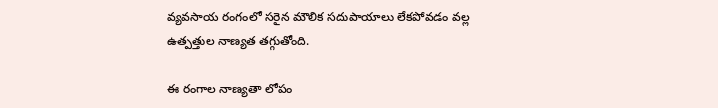వ్యవసాయ రంగంలో సరైన మౌలిక సదుపాయాలు లేకపోవడం వల్ల ఉత్పత్తుల నాణ్యత తగ్గుతోంది.

ఈ రంగాల నాణ్యతా లోపం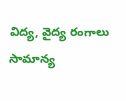విద్య, వైద్య రంగాలు సామాన్య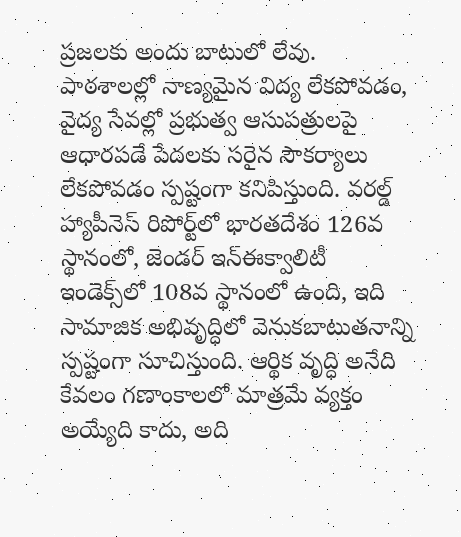ప్రజలకు అందు బాటులో లేవు. పాఠశాలల్లో నాణ్యమైన విద్య లేకపోవడం, వైద్య సేవల్లో ప్రభుత్వ ఆసుపత్రులపై ఆధారపడే పేదలకు సరైన సౌకర్యాలు లేకపోవడం స్పష్టంగా కనిపిస్తుంది. వరల్డ్ హ్యాపీనెస్ రిపోర్ట్‌లో భారతదేశం 126వ స్థానంలో, జెండర్ ఇన్‌ఈక్వాలిటీ ఇండెక్స్‌లో 108వ స్థానంలో ఉంది, ఇది సామాజిక అభివృద్ధిలో వెనుకబాటుతనాన్ని స్పష్టంగా సూచిస్తుంది. ఆర్థిక వృద్ధి అనేది కేవలం గణాంకాలలో మాత్రమే వ్యక్తం అయ్యేది కాదు, అది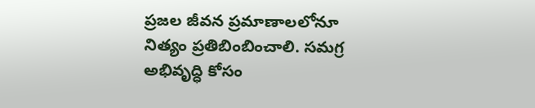ప్రజల జీవన ప్రమాణాలలోనూ నిత్యం ప్రతిబింబించాలి. సమగ్ర అభివృద్ధి కోసం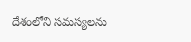దేశంలోని సమస్యలను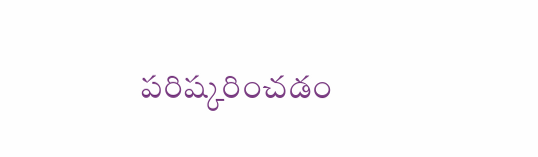పరిష్కరించడం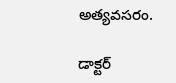అత్యవసరం.

డాక్టర్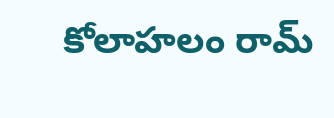కోలాహలం రామ్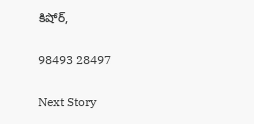కిషోర్,

98493 28497

Next Story